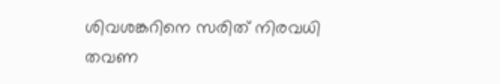ശിവശങ്കറിനെ സരിത് നിരവധി തവണ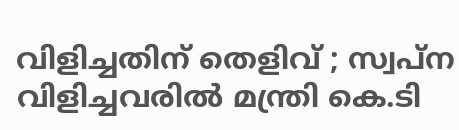വിളിച്ചതിന്‌ തെളിവ്‌ ; സ്വപ്‌ന വിളിച്ചവരില്‍ മന്ത്രി കെ.ടി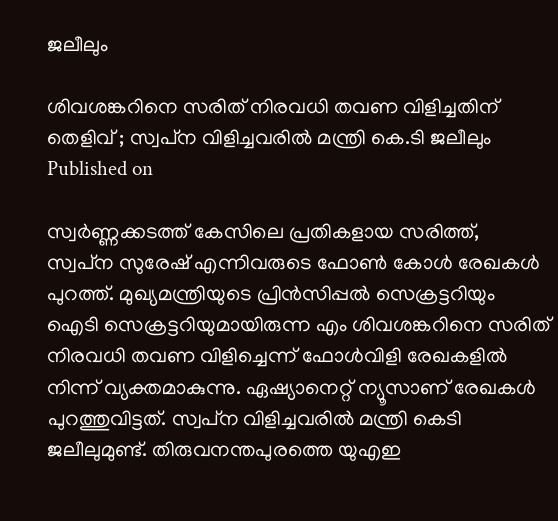ജലീലും

ശിവശങ്കറിനെ സരിത് നിരവധി തവണ വിളിച്ചതിന്‌
തെളിവ്‌ ; സ്വപ്‌ന വിളിച്ചവരില്‍ മന്ത്രി കെ.ടി ജലീലും
Published on

സ്വര്‍ണ്ണക്കടത്ത് കേസിലെ പ്രതികളായ സരിത്ത്, സ്വപ്‌ന സുരേഷ് എന്നിവരുടെ ഫോണ്‍ കോള്‍ രേഖകള്‍ പുറത്ത്. മുഖ്യമന്ത്രിയുടെ പ്രിന്‍സിപ്പല്‍ സെക്രട്ടറിയും ഐടി സെക്രട്ടറിയുമായിരുന്ന എം ശിവശങ്കറിനെ സരിത് നിരവധി തവണ വിളിച്ചെന്ന് ഫോള്‍വിളി രേഖകളില്‍ നിന്ന് വ്യക്തമാകുന്നു. ഏഷ്യാനെറ്റ് ന്യൂസാണ് രേഖകള്‍ പുറത്തുവിട്ടത്. സ്വപ്‌ന വിളിച്ചവരില്‍ മന്ത്രി കെടി ജലീലുമുണ്ട്. തിരുവനന്തപുരത്തെ യുഎഇ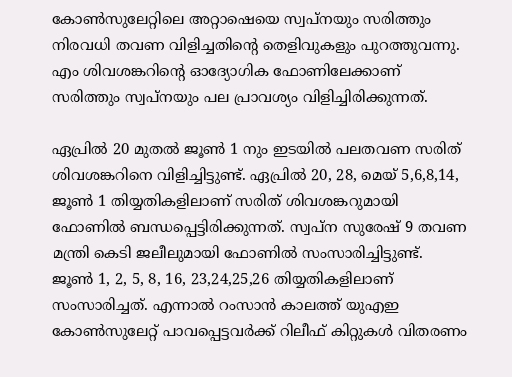കോണ്‍സുലേറ്റിലെ അറ്റാഷെയെ സ്വപ്‌നയും സരിത്തും നിരവധി തവണ വിളിച്ചതിന്റെ തെളിവുകളും പുറത്തുവന്നു. എം ശിവശങ്കറിന്റെ ഓദ്യോഗിക ഫോണിലേക്കാണ് സരിത്തും സ്വപ്‌നയും പല പ്രാവശ്യം വിളിച്ചിരിക്കുന്നത്.

ഏപ്രില്‍ 20 മുതല്‍ ജൂണ്‍ 1 നും ഇടയില്‍ പലതവണ സരിത് ശിവശങ്കറിനെ വിളിച്ചിട്ടുണ്ട്. ഏപ്രില്‍ 20, 28, മെയ് 5,6,8,14, ജൂണ്‍ 1 തിയ്യതികളിലാണ് സരിത് ശിവശങ്കറുമായി ഫോണില്‍ ബന്ധപ്പെട്ടിരിക്കുന്നത്. സ്വപ്‌ന സുരേഷ് 9 തവണ മന്ത്രി കെടി ജലീലുമായി ഫോണില്‍ സംസാരിച്ചിട്ടുണ്ട്. ജൂണ്‍ 1, 2, 5, 8, 16, 23,24,25,26 തിയ്യതികളിലാണ് സംസാരിച്ചത്. എന്നാല്‍ റംസാന്‍ കാലത്ത് യുഎഇ കോണ്‍സുലേറ്റ് പാവപ്പെട്ടവര്‍ക്ക് റിലീഫ് കിറ്റുകള്‍ വിതരണം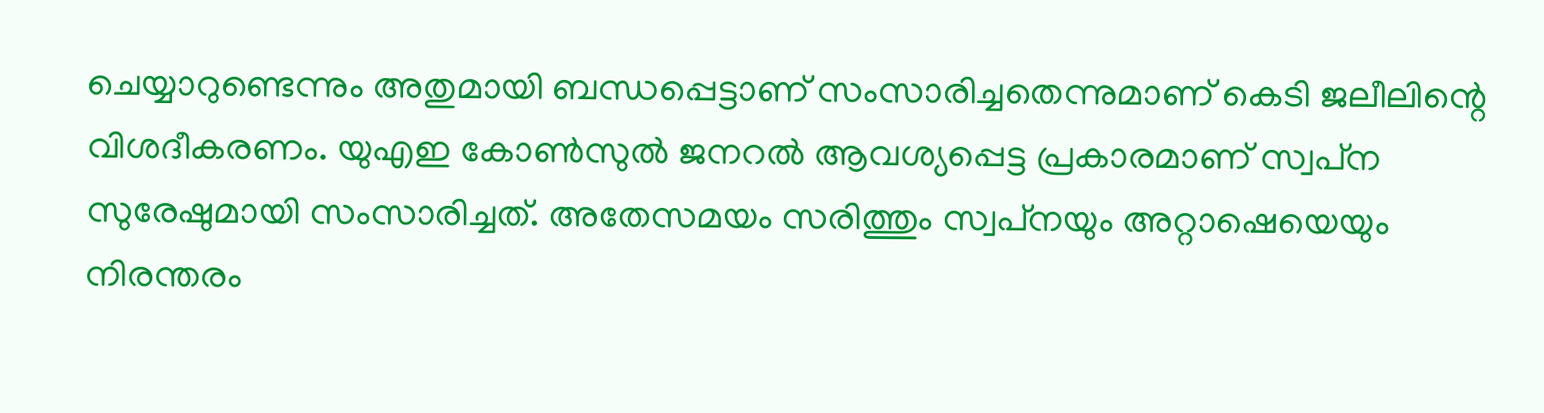ചെയ്യാറുണ്ടെന്നും അതുമായി ബന്ധപ്പെട്ടാണ് സംസാരിച്ചതെന്നുമാണ് കെടി ജലീലിന്റെ വിശദീകരണം. യുഎഇ കോണ്‍സുല്‍ ജനറല്‍ ആവശ്യപ്പെട്ട പ്രകാരമാണ് സ്വപ്‌ന സുരേഷുമായി സംസാരിച്ചത്. അതേസമയം സരിത്തും സ്വപ്‌നയും അറ്റാഷെയെയും നിരന്തരം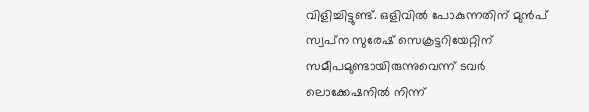വിളിച്ചിട്ടുണ്ട്. ഒളിവില്‍ പോകുന്നതിന് മുന്‍പ് സ്വപ്‌ന സുരേഷ് സെക്രട്ടറിയേറ്റിന് സമീപമുണ്ടായിരുന്നുവെന്ന് ടവര്‍ ലൊക്കേഷനില്‍ നിന്ന്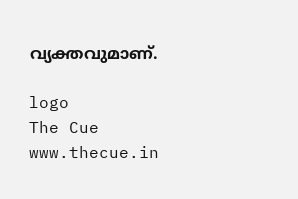വ്യക്തവുമാണ്.

logo
The Cue
www.thecue.in